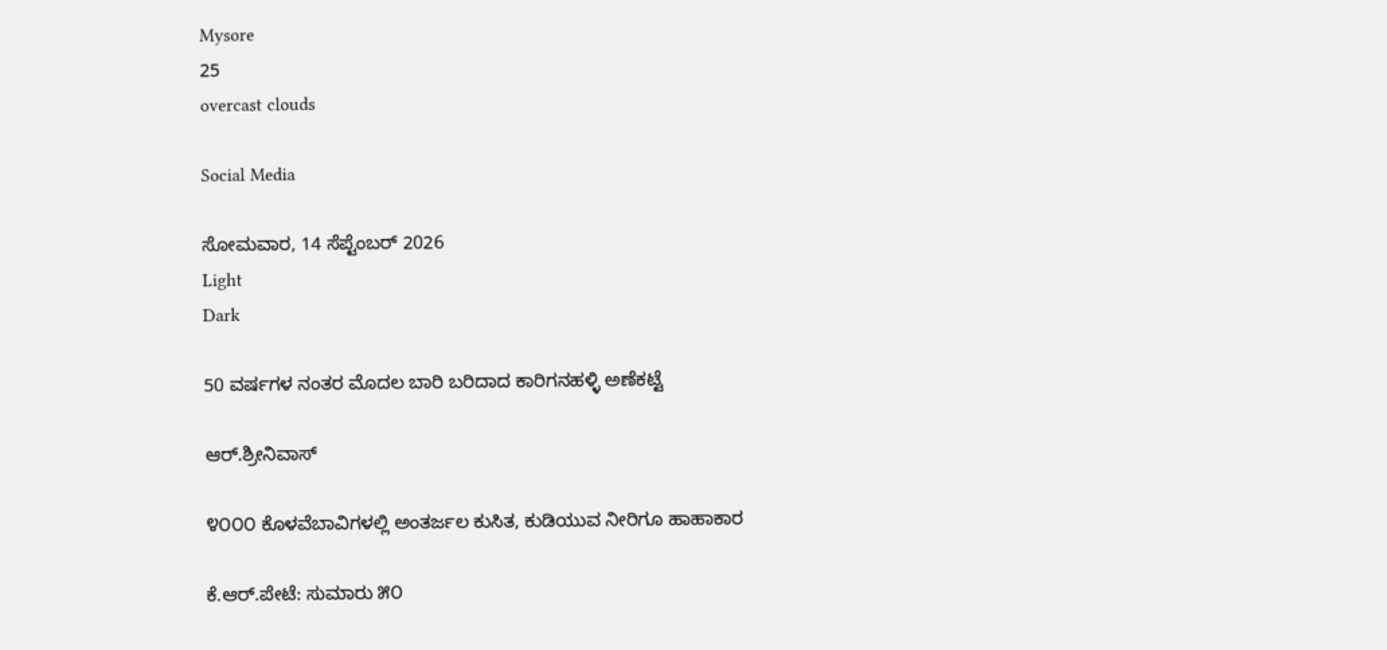Mysore
25
overcast clouds

Social Media

ಸೋಮವಾರ, 14 ಸೆಪ್ಟೆಂಬರ್ 2026
Light
Dark

50 ವರ್ಷಗಳ ನಂತರ ಮೊದಲ ಬಾರಿ ಬರಿದಾದ ಕಾರಿಗನಹಳ್ಳಿ ಅಣೆಕಟ್ಟೆ

ಆರ್.ಶ್ರೀನಿವಾಸ್

೪೦೦೦ ಕೊಳವೆಬಾವಿಗಳಲ್ಲಿ ಅಂತರ್ಜಲ ಕುಸಿತ, ಕುಡಿಯುವ ನೀರಿಗೂ ಹಾಹಾಕಾರ

ಕೆ.ಆರ್.ಪೇಟೆ: ಸುಮಾರು ೫೦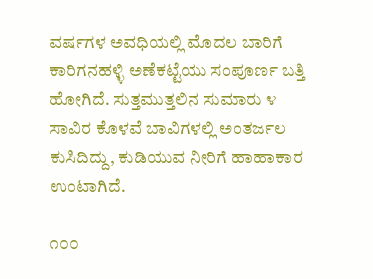ವರ್ಷಗಳ ಅವಧಿಯಲ್ಲಿ ಮೊದಲ ಬಾರಿಗೆ ಕಾರಿಗನಹಳ್ಳಿ ಅಣೆಕಟ್ಟೆಯು ಸಂಪೂರ್ಣ ಬತ್ತಿ ಹೋಗಿದೆ. ಸುತ್ತಮುತ್ತಲಿನ ಸುಮಾರು ೪ ಸಾವಿರ ಕೊಳವೆ ಬಾವಿಗಳಲ್ಲಿ ಅಂತರ್ಜಲ ಕುಸಿದಿದ್ದು, ಕುಡಿಯುವ ನೀರಿಗೆ ಹಾಹಾಕಾರ ಉಂಟಾಗಿದೆ.

೧೦೦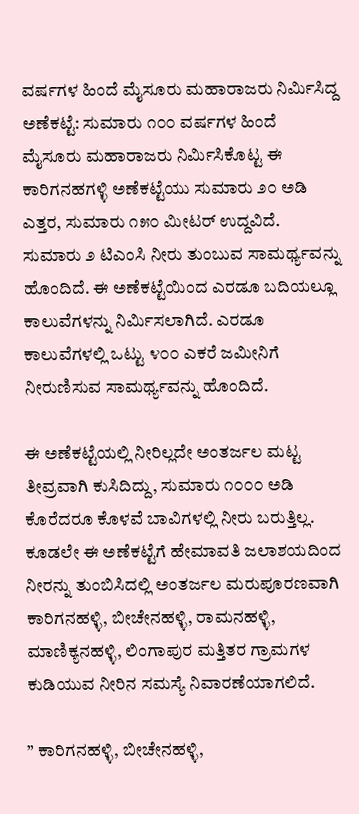ವರ್ಷಗಳ ಹಿಂದೆ ಮೈಸೂರು ಮಹಾರಾಜರು ನಿರ್ಮಿಸಿದ್ದ ಅಣೆಕಟ್ಟೆ: ಸುಮಾರು ೧೦೦ ವರ್ಷಗಳ ಹಿಂದೆ ಮೈಸೂರು ಮಹಾರಾಜರು ನಿರ್ಮಿಸಿಕೊಟ್ಟ ಈ ಕಾರಿಗನಹಗಳ್ಳಿ ಅಣೆಕಟ್ಟೆಯು ಸುಮಾರು ೨೦ ಅಡಿ ಎತ್ತರ, ಸುಮಾರು ೧೫೦ ಮೀಟರ್ ಉದ್ದವಿದೆ. ಸುಮಾರು ೨ ಟಿಎಂಸಿ ನೀರು ತುಂಬುವ ಸಾಮರ್ಥ್ಯವನ್ನು ಹೊಂದಿದೆ. ಈ ಅಣೆಕಟ್ಟೆಯಿಂದ ಎರಡೂ ಬದಿಯಲ್ಲೂ ಕಾಲುವೆಗಳನ್ನು ನಿರ್ಮಿಸಲಾಗಿದೆ. ಎರಡೂ ಕಾಲುವೆಗಳಲ್ಲಿ ಒಟ್ಟು ೪೦೦ ಎಕರೆ ಜಮೀನಿಗೆ ನೀರುಣಿಸುವ ಸಾಮರ್ಥ್ಯವನ್ನು ಹೊಂದಿದೆ.

ಈ ಅಣೆಕಟ್ಟೆಯಲ್ಲಿ ನೀರಿಲ್ಲದೇ ಅಂತರ್ಜಲ ಮಟ್ಟ ತೀವ್ರವಾಗಿ ಕುಸಿದಿದ್ದು, ಸುಮಾರು ೧೦೦೦ ಅಡಿ ಕೊರೆದರೂ ಕೊಳವೆ ಬಾವಿಗಳಲ್ಲಿ ನೀರು ಬರುತ್ತಿಲ್ಲ. ಕೂಡಲೇ ಈ ಅಣೆಕಟ್ಟೆಗೆ ಹೇಮಾವತಿ ಜಲಾಶಯದಿಂದ ನೀರನ್ನು ತುಂಬಿಸಿದಲ್ಲಿ ಅಂತರ್ಜಲ ಮರುಪೂರಣವಾಗಿ ಕಾರಿಗನಹಳ್ಳಿ, ಬೀಚೇನಹಳ್ಳಿ, ರಾಮನಹಳ್ಳಿ, ಮಾಣಿಕ್ಯನಹಳ್ಳಿ, ಲಿಂಗಾಪುರ ಮತ್ತಿತರ ಗ್ರಾಮಗಳ ಕುಡಿಯುವ ನೀರಿನ ಸಮಸ್ಯೆ ನಿವಾರಣೆಯಾಗಲಿದೆ.

” ಕಾರಿಗನಹಳ್ಳಿ, ಬೀಚೇನಹಳ್ಳಿ,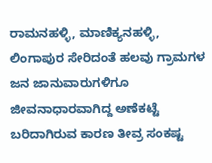ರಾಮನಹಳ್ಳಿ, ಮಾಣಿಕ್ಯನಹಳ್ಳಿ, ಲಿಂಗಾಪುರ ಸೇರಿದಂತೆ ಹಲವು ಗ್ರಾಮಗಳ ಜನ ಜಾನುವಾರುಗಳಿಗೂ ಜೀವನಾಧಾರವಾಗಿದ್ದ ಅಣೆಕಟ್ಟೆ ಬರಿದಾಗಿರುವ ಕಾರಣ ತೀವ್ರ ಸಂಕಷ್ಟ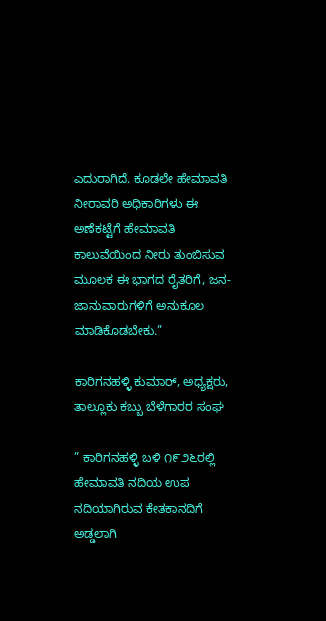ಎದುರಾಗಿದೆ. ಕೂಡಲೇ ಹೇಮಾವತಿ ನೀರಾವರಿ ಅಧಿಕಾರಿಗಳು ಈ ಅಣೆಕಟ್ಟೆಗೆ ಹೇಮಾವತಿ ಕಾಲುವೆಯಿಂದ ನೀರು ತುಂಬಿಸುವ ಮೂಲಕ ಈ ಭಾಗದ ರೈತರಿಗೆ, ಜನ-ಜಾನುವಾರುಗಳಿಗೆ ಅನುಕೂಲ ಮಾಡಿಕೊಡಬೇಕು.”

ಕಾರಿಗನಹಳ್ಳಿ ಕುಮಾರ್, ಅಧ್ಯಕ್ಷರು, ತಾಲ್ಲೂಕು ಕಬ್ಬು ಬೆಳೆಗಾರರ ಸಂಘ

” ಕಾರಿಗನಹಳ್ಳಿ ಬಳಿ ೧೯೨೬ರಲ್ಲಿ ಹೇಮಾವತಿ ನದಿಯ ಉಪ ನದಿಯಾಗಿರುವ ಕೇತಕಾನದಿಗೆ ಅಡ್ಡಲಾಗಿ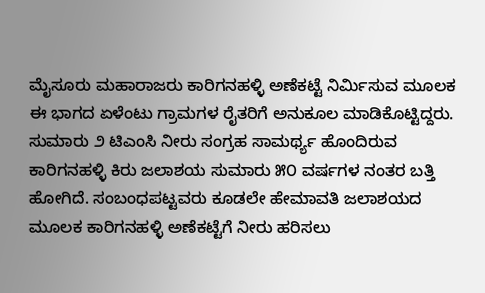ಮೈಸೂರು ಮಹಾರಾಜರು ಕಾರಿಗನಹಳ್ಳಿ ಅಣೆಕಟ್ಟೆ ನಿರ್ಮಿಸುವ ಮೂಲಕ ಈ ಭಾಗದ ಏಳೆಂಟು ಗ್ರಾಮಗಳ ರೈತರಿಗೆ ಅನುಕೂಲ ಮಾಡಿಕೊಟ್ಟಿದ್ದರು. ಸುಮಾರು ೨ ಟಿಎಂಸಿ ನೀರು ಸಂಗ್ರಹ ಸಾಮರ್ಥ್ಯ ಹೊಂದಿರುವ ಕಾರಿಗನಹಳ್ಳಿ ಕಿರು ಜಲಾಶಯ ಸುಮಾರು ೫೦ ವರ್ಷಗಳ ನಂತರ ಬತ್ತಿ ಹೋಗಿದೆ. ಸಂಬಂಧಪಟ್ಟವರು ಕೂಡಲೇ ಹೇಮಾವತಿ ಜಲಾಶಯದ ಮೂಲಕ ಕಾರಿಗನಹಳ್ಳಿ ಅಣೆಕಟ್ಟೆಗೆ ನೀರು ಹರಿಸಲು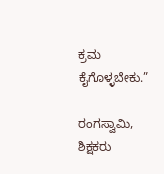ಕ್ರಮ ಕೈಗೊಳ್ಳಬೇಕು.”

ರಂಗಸ್ವಾಮಿ, ಶಿಕ್ಷಕರು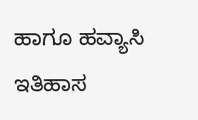ಹಾಗೂ ಹವ್ಯಾಸಿ ಇತಿಹಾಸ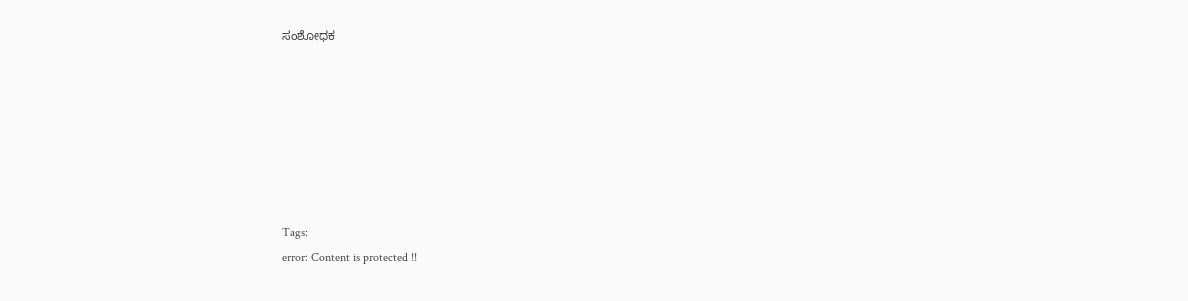ಸಂಶೋಧಕ







Tags:
error: Content is protected !!